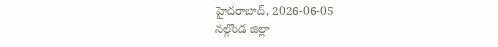హైదరాబాద్, 2026-06-05
నల్గొండ జిల్లా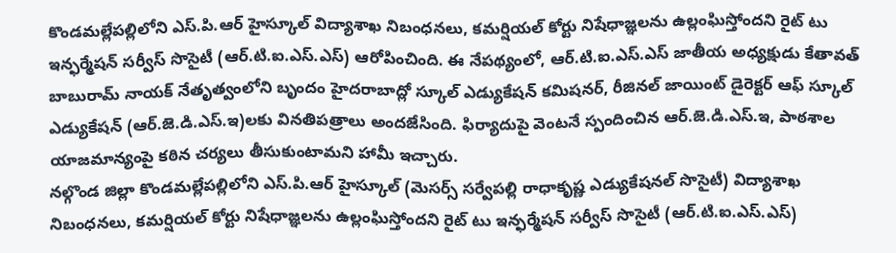కొండమల్లేపల్లిలోని ఎస్.పి.ఆర్ హైస్కూల్ విద్యాశాఖ నిబంధనలు, కమర్షియల్ కోర్టు నిషేధాజ్ఞలను ఉల్లంఘిస్తోందని రైట్ టు ఇన్ఫర్మేషన్ సర్వీస్ సొసైటీ (ఆర్.టి.ఐ.ఎస్.ఎస్) ఆరోపించింది. ఈ నేపథ్యంలో, ఆర్.టి.ఐ.ఎస్.ఎస్ జాతీయ అధ్యక్షుడు కేతావత్ బాబురామ్ నాయక్ నేతృత్వంలోని బృందం హైదరాబాద్లో స్కూల్ ఎడ్యుకేషన్ కమిషనర్, రీజినల్ జాయింట్ డైరెక్టర్ ఆఫ్ స్కూల్ ఎడ్యుకేషన్ (ఆర్.జె.డి.ఎస్.ఇ)లకు వినతిపత్రాలు అందజేసింది. ఫిర్యాదుపై వెంటనే స్పందించిన ఆర్.జె.డి.ఎస్.ఇ, పాఠశాల యాజమాన్యంపై కఠిన చర్యలు తీసుకుంటామని హామీ ఇచ్చారు.
నల్గొండ జిల్లా కొండమల్లేపల్లిలోని ఎస్.పి.ఆర్ హైస్కూల్ (మెసర్స్ సర్వేపల్లి రాధాకృష్ణ ఎడ్యుకేషనల్ సొసైటీ) విద్యాశాఖ నిబంధనలు, కమర్షియల్ కోర్టు నిషేధాజ్ఞలను ఉల్లంఘిస్తోందని రైట్ టు ఇన్ఫర్మేషన్ సర్వీస్ సొసైటీ (ఆర్.టి.ఐ.ఎస్.ఎస్)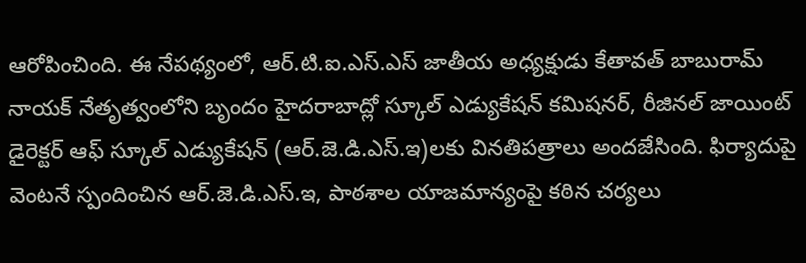ఆరోపించింది. ఈ నేపథ్యంలో, ఆర్.టి.ఐ.ఎస్.ఎస్ జాతీయ అధ్యక్షుడు కేతావత్ బాబురామ్ నాయక్ నేతృత్వంలోని బృందం హైదరాబాద్లో స్కూల్ ఎడ్యుకేషన్ కమిషనర్, రీజినల్ జాయింట్ డైరెక్టర్ ఆఫ్ స్కూల్ ఎడ్యుకేషన్ (ఆర్.జె.డి.ఎస్.ఇ)లకు వినతిపత్రాలు అందజేసింది. ఫిర్యాదుపై వెంటనే స్పందించిన ఆర్.జె.డి.ఎస్.ఇ, పాఠశాల యాజమాన్యంపై కఠిన చర్యలు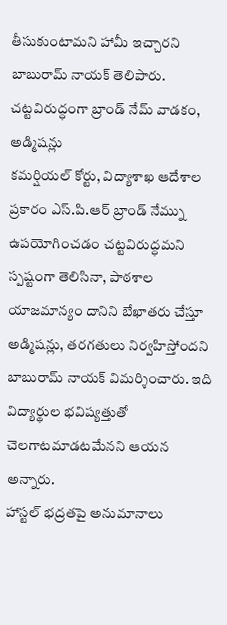తీసుకుంటామని హామీ ఇచ్చారని బాబురామ్ నాయక్ తెలిపారు.
చట్టవిరుద్ధంగా బ్రాండ్ నేమ్ వాడకం, అడ్మిషన్లు
కమర్షియల్ కోర్టు, విద్యాశాఖ ఆదేశాల ప్రకారం ఎస్.పి.ఆర్ బ్రాండ్ నేమ్ను ఉపయోగించడం చట్టవిరుద్ధమని స్పష్టంగా తెలిసినా, పాఠశాల యాజమాన్యం దానిని బేఖాతరు చేస్తూ అడ్మిషన్లు, తరగతులు నిర్వహిస్తోందని బాబురామ్ నాయక్ విమర్శించారు. ఇది విద్యార్థుల భవిష్యత్తుతో చెలగాటమాడటమేనని ఆయన అన్నారు.
హాస్టల్ భద్రతపై అనుమానాలు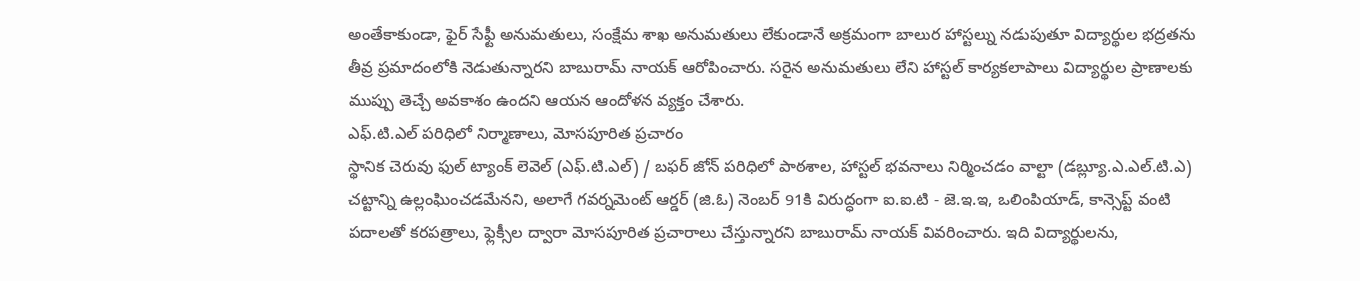అంతేకాకుండా, ఫైర్ సేఫ్టీ అనుమతులు, సంక్షేమ శాఖ అనుమతులు లేకుండానే అక్రమంగా బాలుర హాస్టల్ను నడుపుతూ విద్యార్థుల భద్రతను తీవ్ర ప్రమాదంలోకి నెడుతున్నారని బాబురామ్ నాయక్ ఆరోపించారు. సరైన అనుమతులు లేని హాస్టల్ కార్యకలాపాలు విద్యార్థుల ప్రాణాలకు ముప్పు తెచ్చే అవకాశం ఉందని ఆయన ఆందోళన వ్యక్తం చేశారు.
ఎఫ్.టి.ఎల్ పరిధిలో నిర్మాణాలు, మోసపూరిత ప్రచారం
స్థానిక చెరువు ఫుల్ ట్యాంక్ లెవెల్ (ఎఫ్.టి.ఎల్) / బఫర్ జోన్ పరిధిలో పాఠశాల, హాస్టల్ భవనాలు నిర్మించడం వాల్టా (డబ్ల్యూ.ఎ.ఎల్.టి.ఎ) చట్టాన్ని ఉల్లంఘించడమేనని, అలాగే గవర్నమెంట్ ఆర్డర్ (జి.ఓ) నెంబర్ 91కి విరుద్ధంగా ఐ.ఐ.టి - జె.ఇ.ఇ, ఒలింపియాడ్, కాన్సెప్ట్ వంటి పదాలతో కరపత్రాలు, ఫ్లెక్సీల ద్వారా మోసపూరిత ప్రచారాలు చేస్తున్నారని బాబురామ్ నాయక్ వివరించారు. ఇది విద్యార్థులను,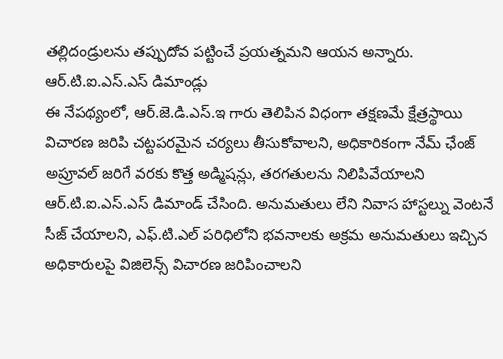తల్లిదండ్రులను తప్పుదోవ పట్టించే ప్రయత్నమని ఆయన అన్నారు.
ఆర్.టి.ఐ.ఎస్.ఎస్ డిమాండ్లు
ఈ నేపథ్యంలో, ఆర్.జె.డి.ఎస్.ఇ గారు తెలిపిన విధంగా తక్షణమే క్షేత్రస్థాయి విచారణ జరిపి చట్టపరమైన చర్యలు తీసుకోవాలని, అధికారికంగా నేమ్ ఛేంజ్ అప్రూవల్ జరిగే వరకు కొత్త అడ్మిషన్లు, తరగతులను నిలిపివేయాలని ఆర్.టి.ఐ.ఎస్.ఎస్ డిమాండ్ చేసింది. అనుమతులు లేని నివాస హాస్టల్ను వెంటనే సీజ్ చేయాలని, ఎఫ్.టి.ఎల్ పరిధిలోని భవనాలకు అక్రమ అనుమతులు ఇచ్చిన అధికారులపై విజిలెన్స్ విచారణ జరిపించాలని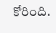కోరింది.